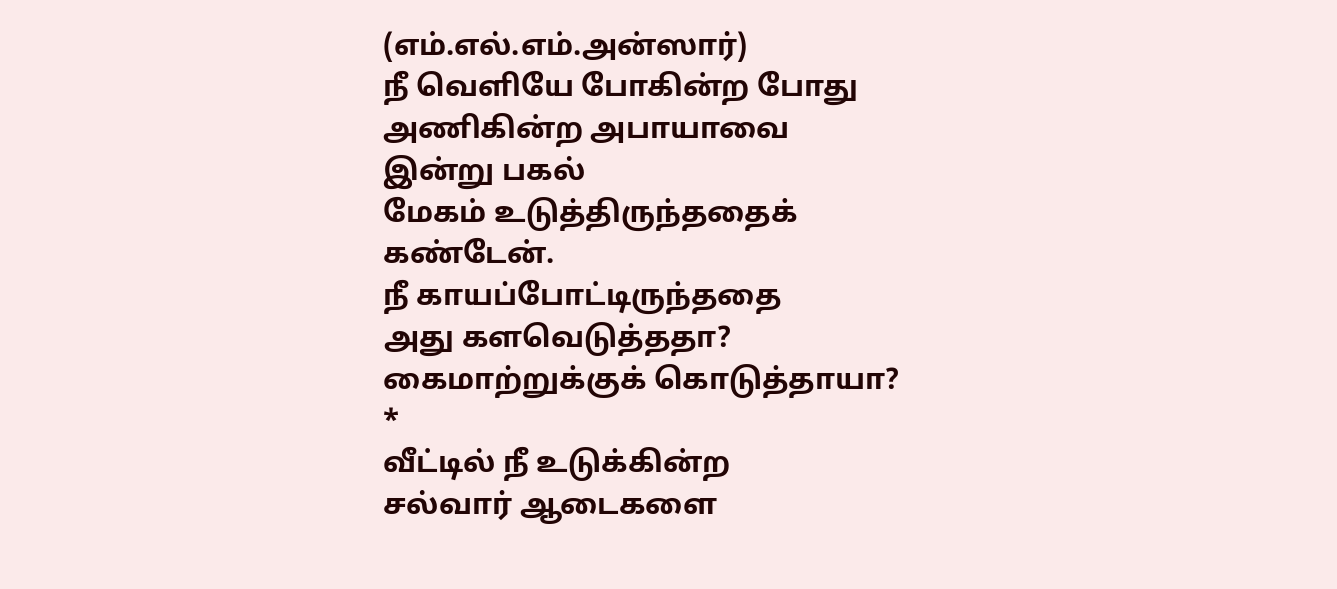(எம்.எல்.எம்.அன்ஸார்)
நீ வெளியே போகின்ற போது
அணிகின்ற அபாயாவை
இன்று பகல்
மேகம் உடுத்திருந்ததைக்
கண்டேன்.
நீ காயப்போட்டிருந்ததை
அது களவெடுத்ததா?
கைமாற்றுக்குக் கொடுத்தாயா?
*
வீட்டில் நீ உடுக்கின்ற
சல்வார் ஆடைகளை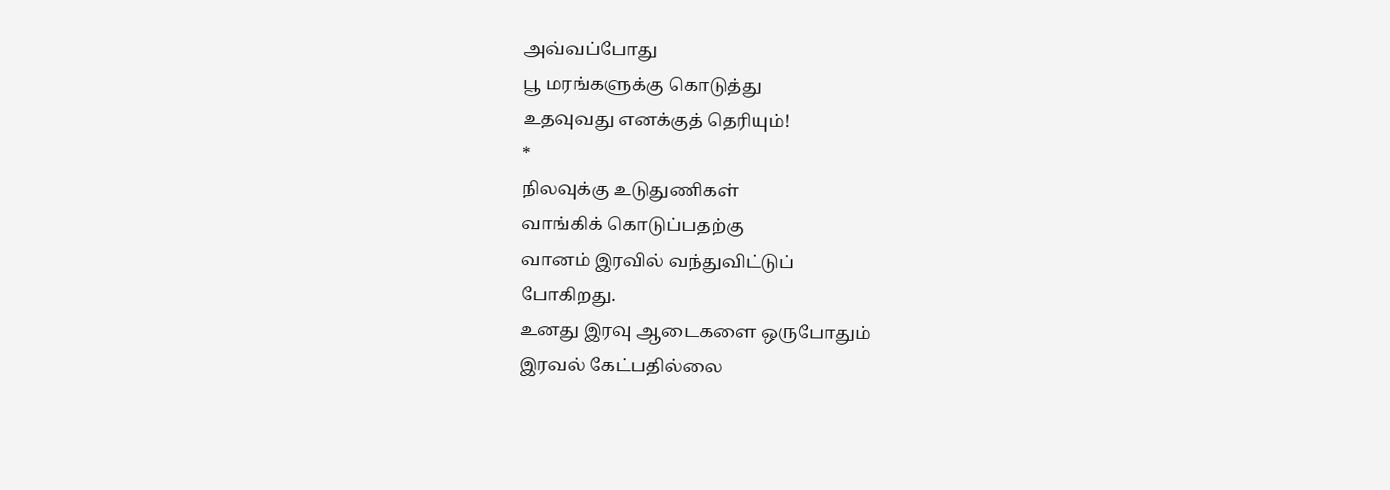அவ்வப்போது
பூ மரங்களுக்கு கொடுத்து
உதவுவது எனக்குத் தெரியும்!
*
நிலவுக்கு உடுதுணிகள்
வாங்கிக் கொடுப்பதற்கு
வானம் இரவில் வந்துவிட்டுப்
போகிறது.
உனது இரவு ஆடைகளை ஒருபோதும்
இரவல் கேட்பதில்லை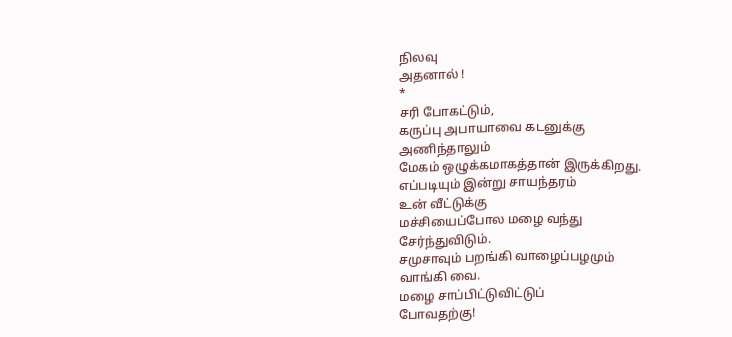நிலவு
அதனால் !
*
சரி போகட்டும்,
கருப்பு அபாயாவை கடனுக்கு
அணிந்தாலும்
மேகம் ஒழுக்கமாகத்தான் இருக்கிறது.
எப்படியும் இன்று சாயந்தரம்
உன் வீட்டுக்கு
மச்சியைப்போல மழை வந்து
சேர்ந்துவிடும்.
சமுசாவும் பறங்கி வாழைப்பழமும்
வாங்கி வை.
மழை சாப்பிட்டுவிட்டுப்
போவதற்கு!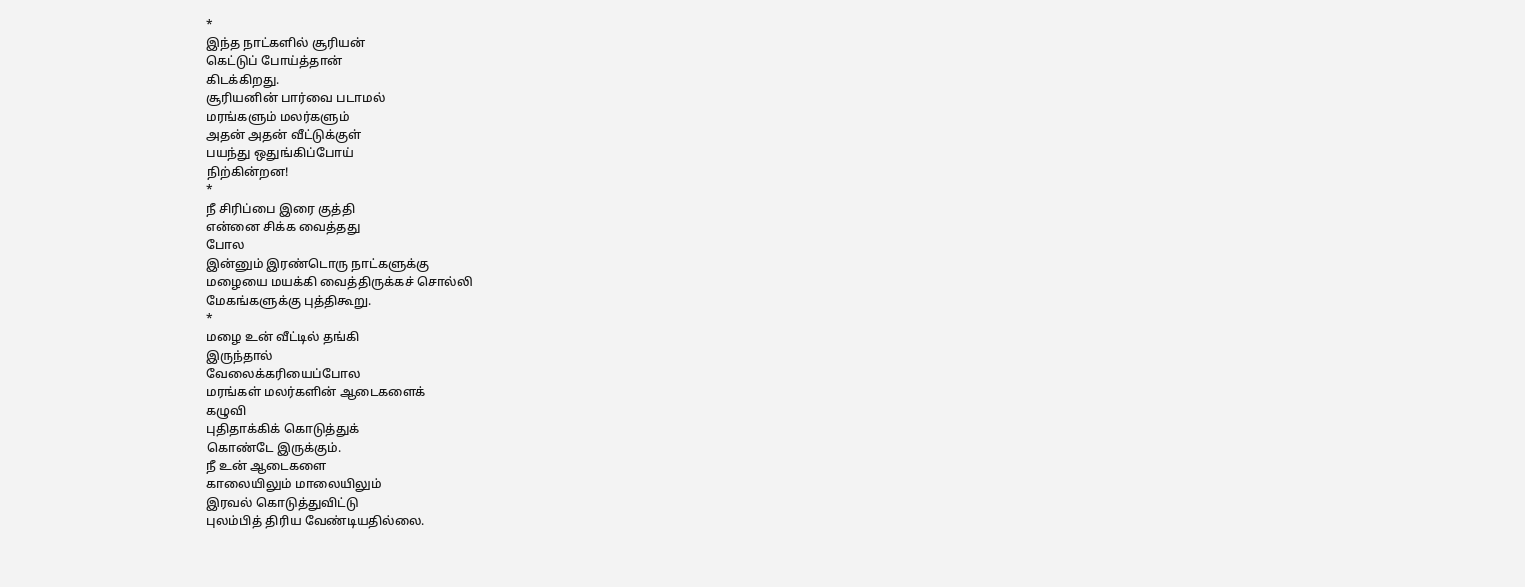*
இந்த நாட்களில் சூரியன்
கெட்டுப் போய்த்தான்
கிடக்கிறது.
சூரியனின் பார்வை படாமல்
மரங்களும் மலர்களும்
அதன் அதன் வீட்டுக்குள்
பயந்து ஒதுங்கிப்போய்
நிற்கின்றன!
*
நீ சிரிப்பை இரை குத்தி
என்னை சிக்க வைத்தது
போல
இன்னும் இரண்டொரு நாட்களுக்கு
மழையை மயக்கி வைத்திருக்கச் சொல்லி
மேகங்களுக்கு புத்திகூறு.
*
மழை உன் வீட்டில் தங்கி
இருந்தால்
வேலைக்கரியைப்போல
மரங்கள் மலர்களின் ஆடைகளைக்
கழுவி
புதிதாக்கிக் கொடுத்துக்
கொண்டே இருக்கும்.
நீ உன் ஆடைகளை
காலையிலும் மாலையிலும்
இரவல் கொடுத்துவிட்டு
புலம்பித் திரிய வேண்டியதில்லை.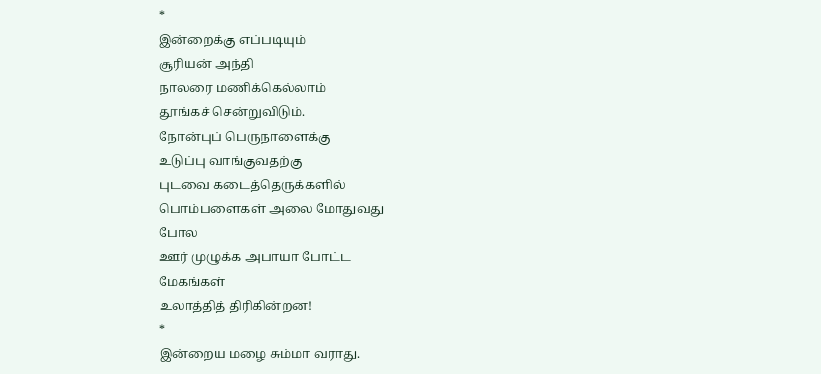*
இன்றைக்கு எப்படியும்
சூரியன் அந்தி
நாலரை மணிக்கெல்லாம்
தூங்கச் சென்றுவிடும்.
நோன்புப் பெருநாளைக்கு
உடுப்பு வாங்குவதற்கு
புடவை கடைத்தெருக்களில்
பொம்பளைகள் அலை மோதுவது
போல
ஊர் முழுக்க அபாயா போட்ட
மேகங்கள்
உலாத்தித் திரிகின்றன!
*
இன்றைய மழை சும்மா வராது.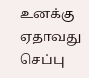உனக்கு ஏதாவது
செப்பு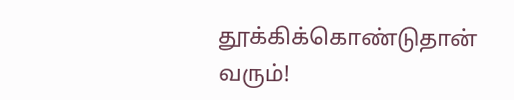தூக்கிக்கொண்டுதான்
வரும்!